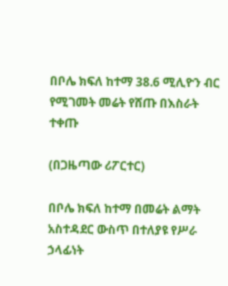በቦሌ ክፍለ ከተማ 38.6 ሚሊዮን ብር የሚገመት መሬት የሸጡ በእስራት ተቀጡ

(በጋዜጣው ሪፖርተር)

በቦሌ ክፍለ ከተማ በመሬት ልማት አስተዳደር ውስጥ በተለያዩ የሥራ ኃላፊነት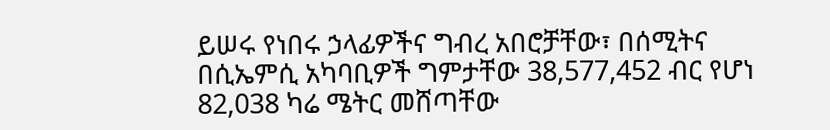ይሠሩ የነበሩ ኃላፊዎችና ግብረ አበሮቻቸው፣ በሰሚትና በሲኤምሲ አካባቢዎች ግምታቸው 38,577,452 ብር የሆነ 82,038 ካሬ ሜትር መሸጣቸው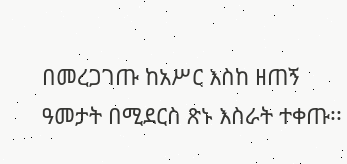በመረጋገጡ ከአሥር እስከ ዘጠኝ ዓመታት በሚደርስ ጽኑ እስራት ተቀጡ፡፡